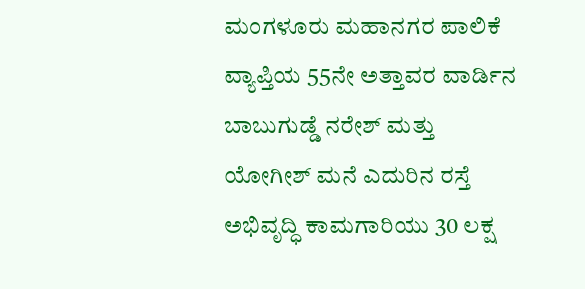ಮಂಗಳೂರು ಮಹಾನಗರ ಪಾಲಿಕೆ ವ್ಯಾಪ್ತಿಯ 55ನೇ ಅತ್ತಾವರ ವಾರ್ಡಿನ ಬಾಬುಗುಡ್ಡೆ ನರೇಶ್ ಮತ್ತು ಯೋಗೀಶ್ ಮನೆ ಎದುರಿನ ರಸ್ತೆ ಅಭಿವೃದ್ಧಿ ಕಾಮಗಾರಿಯು 30 ಲಕ್ಷ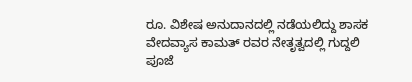ರೂ. ವಿಶೇಷ ಅನುದಾನದಲ್ಲಿ ನಡೆಯಲಿದ್ದು ಶಾಸಕ ವೇದವ್ಯಾಸ ಕಾಮತ್ ರವರ ನೇತೃತ್ವದಲ್ಲಿ ಗುದ್ದಲಿ ಪೂಜೆ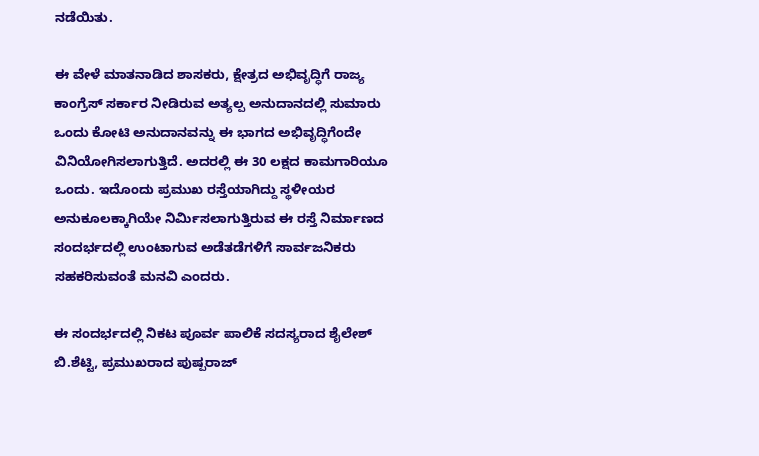ನಡೆಯಿತು.

ಈ ವೇಳೆ ಮಾತನಾಡಿದ ಶಾಸಕರು, ಕ್ಷೇತ್ರದ ಅಭಿವೃದ್ಧಿಗೆ ರಾಜ್ಯ ಕಾಂಗ್ರೆಸ್ ಸರ್ಕಾರ ನೀಡಿರುವ ಅತ್ಯಲ್ಪ ಅನುದಾನದಲ್ಲಿ ಸುಮಾರು ಒಂದು ಕೋಟಿ ಅನುದಾನವನ್ನು ಈ ಭಾಗದ ಅಭಿವೃದ್ಧಿಗೆಂದೇ ವಿನಿಯೋಗಿಸಲಾಗುತ್ತಿದೆ. ಅದರಲ್ಲಿ ಈ 30 ಲಕ್ಷದ ಕಾಮಗಾರಿಯೂ ಒಂದು. ಇದೊಂದು ಪ್ರಮುಖ ರಸ್ತೆಯಾಗಿದ್ದು ಸ್ಥಳೀಯರ ಅನುಕೂಲಕ್ಕಾಗಿಯೇ ನಿರ್ಮಿಸಲಾಗುತ್ತಿರುವ ಈ ರಸ್ತೆ ನಿರ್ಮಾಣದ ಸಂದರ್ಭದಲ್ಲಿ ಉಂಟಾಗುವ ಅಡೆತಡೆಗಳಿಗೆ ಸಾರ್ವಜನಿಕರು ಸಹಕರಿಸುವಂತೆ ಮನವಿ ಎಂದರು.

ಈ ಸಂದರ್ಭದಲ್ಲಿ ನಿಕಟ ಪೂರ್ವ ಪಾಲಿಕೆ ಸದಸ್ಯರಾದ ಶೈಲೇಶ್ ಬಿ.ಶೆಟ್ಟಿ, ಪ್ರಮುಖರಾದ ಪುಷ್ಪರಾಜ್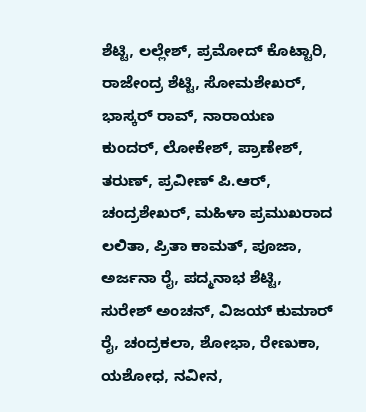ಶೆಟ್ಟಿ, ಲಲ್ಲೇಶ್, ಪ್ರಮೋದ್ ಕೊಟ್ಟಾರಿ, ರಾಜೇಂದ್ರ ಶೆಟ್ಟಿ, ಸೋಮಶೇಖರ್, ಭಾಸ್ಕರ್ ರಾವ್, ನಾರಾಯಣ ಕುಂದರ್, ಲೋಕೇಶ್, ಪ್ರಾಣೇಶ್, ತರುಣ್, ಪ್ರವೀಣ್ ಪಿ.ಆರ್, ಚಂದ್ರಶೇಖರ್, ಮಹಿಳಾ ಪ್ರಮುಖರಾದ ಲಲಿತಾ, ಪ್ರಿತಾ ಕಾಮತ್, ಪೂಜಾ, ಅರ್ಜನಾ ರೈ, ಪದ್ಮನಾಭ ಶೆಟ್ಟಿ, ಸುರೇಶ್ ಅಂಚನ್, ವಿಜಯ್ ಕುಮಾರ್ ರೈ, ಚಂದ್ರಕಲಾ, ಶೋಭಾ, ರೇಣುಕಾ, ಯಶೋಧ, ನವೀನ,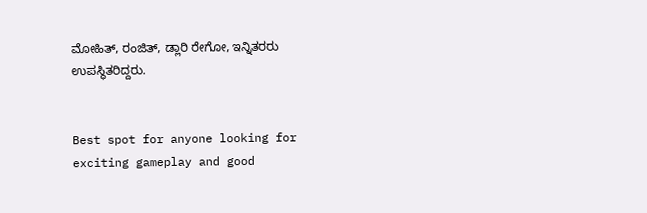ಮೋಹಿತ್, ರಂಜಿತ್, ಡ್ಲಾರಿ ರೇಗೋ, ಇನ್ನಿತರರು ಉಪಸ್ಥಿತರಿದ್ದರು.


Best spot for anyone looking for exciting gameplay and good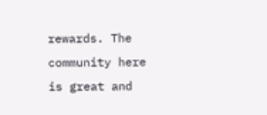rewards. The community here is great and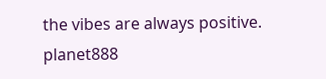the vibes are always positive. planet888